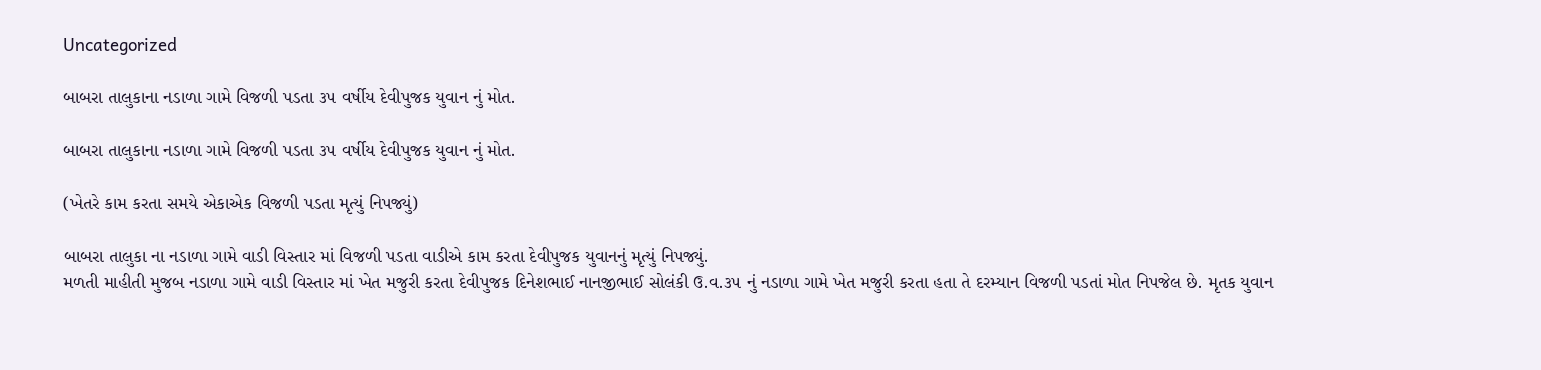Uncategorized

બાબરા તાલુકાના નડાળા ગામે વિજળી પડતા ૩૫ વર્ષીય દેવીપુજક યુવાન નું મોત.

બાબરા તાલુકાના નડાળા ગામે વિજળી પડતા ૩૫ વર્ષીય દેવીપુજક યુવાન નું મોત.

(ખેતરે કામ કરતા સમયે એકાએક વિજળી પડતા મૃત્યું નિપજ્યું)

બાબરા તાલુકા ના નડાળા ગામે વાડી વિસ્તાર માં વિજળી પડતા વાડીએ કામ કરતા દેવીપુજક યુવાનનું મૃત્યું નિપજ્યું.
મળતી માહીતી મુજબ નડાળા ગામે વાડી વિસ્તાર માં ખેત મજુરી કરતા દેવીપુજક દિનેશભાઈ નાનજીભાઈ સોલંકી ઉ.વ.૩૫ નું નડાળા ગામે ખેત મજુરી કરતા હતા તે દરમ્યાન વિજળી પડતાં મોત નિપજેલ છે. મૃતક યુવાન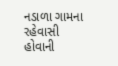નડાળા ગામના રહેવાસી હોવાની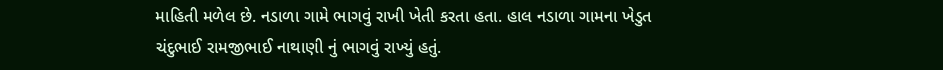માહિતી મળેલ છે. નડાળા ગામે ભાગવું રાખી ખેતી કરતા હતા. હાલ નડાળા ગામના ખેડુત ચંદુભાઈ રામજીભાઈ નાથાણી નું ભાગવું રાખ્યું હતું.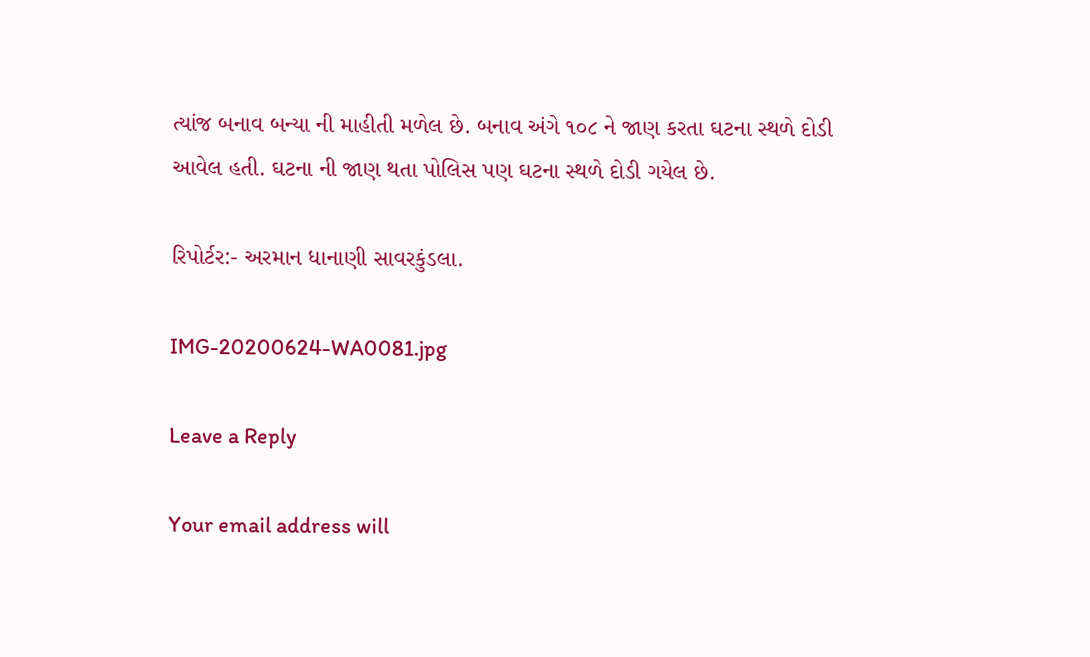ત્યાંજ બનાવ બન્યા ની માહીતી મળેલ છે. બનાવ અંગે ૧૦૮ ને જાણ કરતા ઘટના સ્થળે દોડી આવેલ હતી. ઘટના ની જાણ થતા પોલિસ પણ ઘટના સ્થળે દોડી ગયેલ છે.

રિપોર્ટર:- અરમાન ધાનાણી સાવરકુંડલા.

IMG-20200624-WA0081.jpg

Leave a Reply

Your email address will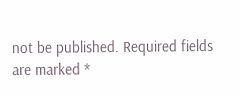not be published. Required fields are marked *